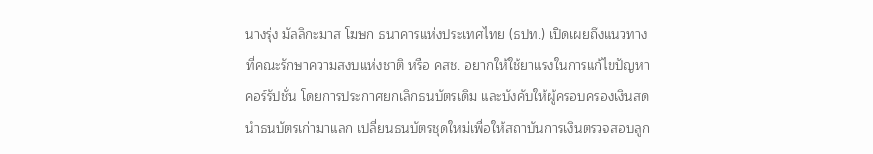นางรุ่ง มัลลิกะมาส โฆษก ธนาคารแห่งประเทศไทย (ธปท.) เปิดเผยถึงแนวทางที่คณะรักษาความสงบแห่งชาติ หรือ คสช. อยากให้ใช้ยาแรงในการแก้ไขปัญหาคอร์รัปชั่น โดยการประกาศยกเลิกธนบัตรเดิม และบังคับให้ผู้ครอบครองเงินสดนำธนบัตรเก่ามาแลก เปลี่ยนธนบัตรชุดใหม่เพื่อให้สถาบันการเงินตรวจสอบลูก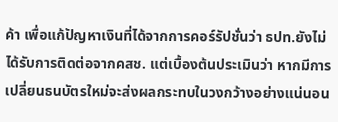ค้า เพื่อแก้ปัญหาเงินที่ได้จากการคอร์รัปชั่นว่า ธปท.ยังไม่ได้รับการติดต่อจากคสช. แต่เบื้องต้นประเมินว่า หากมีการเปลี่ยนธนบัตรใหม่จะส่งผลกระทบในวงกว้างอย่างแน่นอน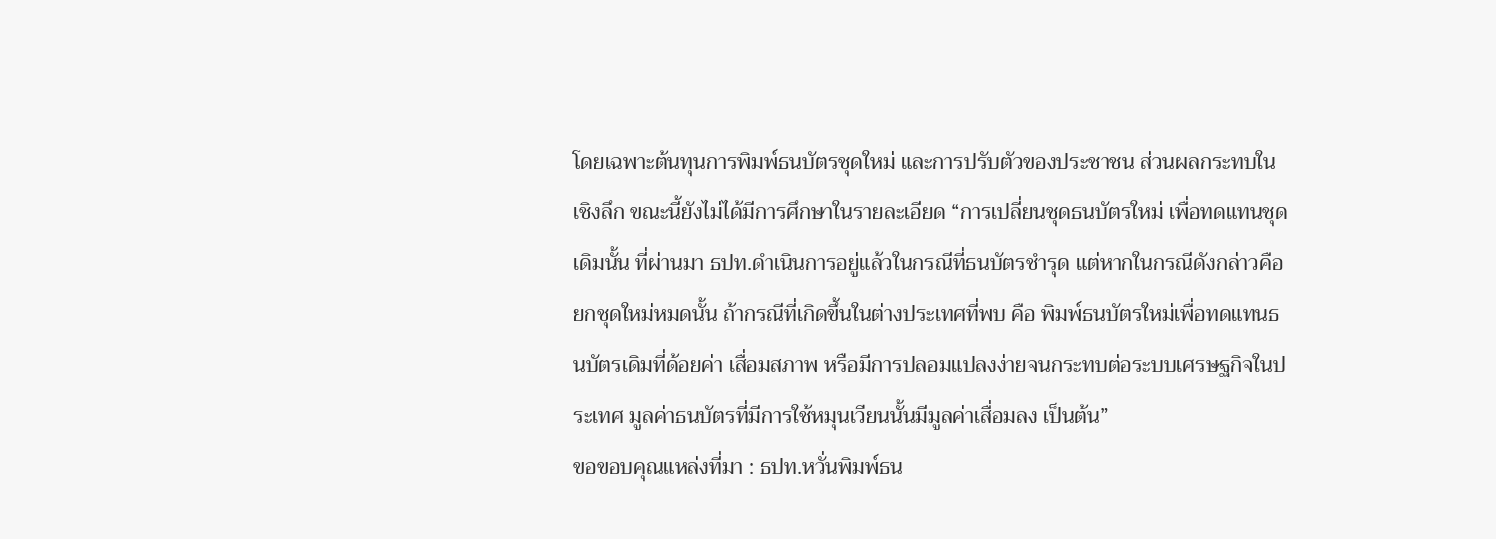โดยเฉพาะต้นทุนการพิมพ์ธนบัตรชุดใหม่ และการปรับตัวของประชาชน ส่วนผลกระทบในเชิงลึก ขณะนี้ยังไม่ได้มีการศึกษาในรายละเอียด “การเปลี่ยนชุดธนบัตรใหม่ เพื่อทดแทนชุดเดิมนั้น ที่ผ่านมา ธปท.ดำเนินการอยู่แล้วในกรณีที่ธนบัตรชำรุด แต่หากในกรณีดังกล่าวคือยกชุดใหม่หมดนั้น ถ้ากรณีที่เกิดขึ้นในต่างประเทศที่พบ คือ พิมพ์ธนบัตรใหม่เพื่อทดแทนธนบัตรเดิมที่ด้อยค่า เสื่อมสภาพ หรือมีการปลอมแปลงง่ายจนกระทบต่อระบบเศรษฐกิจในประเทศ มูลค่าธนบัตรที่มีการใช้หมุนเวียนนั้นมีมูลค่าเสื่อมลง เป็นต้น”
ขอขอบคุณแหล่งที่มา : ธปท.หวั่นพิมพ์ธน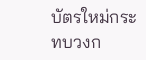บัตรใหม่กระทบวงก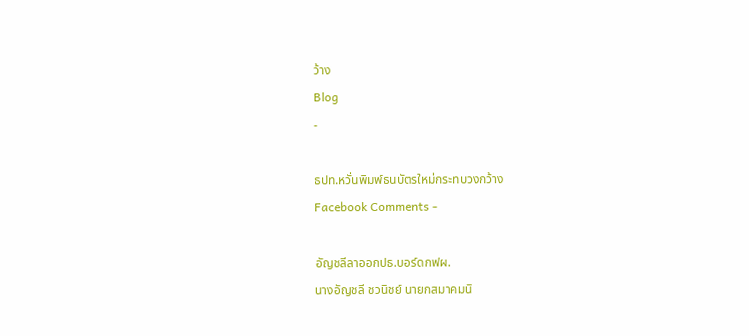ว้าง
Blog
-

ธปท.หวั่นพิมพ์ธนบัตรใหม่กระทบวงกว้าง
Facebook Comments -

อัญชลีลาออกปธ.บอร์ดกฟผ.
นางอัญชลี ชวนิชย์ นายกสมาคมนิ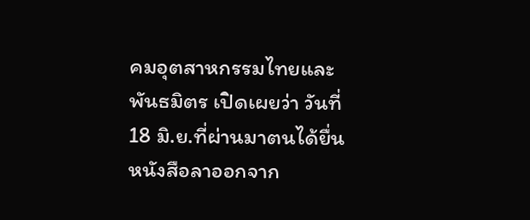คมอุตสาหกรรมไทยและพันธมิตร เปิดเผยว่า วันที่ 18 มิ.ย.ที่ผ่านมาตนได้ยื่นหนังสือลาออกจาก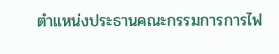ตำแหน่งประธานคณะกรรมการการไฟ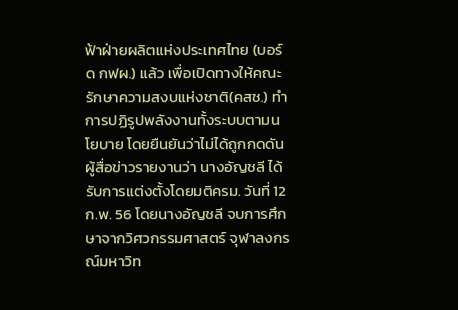ฟ้าฝ่ายผลิตแห่งประเทศไทย (บอร์ด กฟผ.) แล้ว เพื่อเปิดทางให้คณะรักษาความสงบแห่งชาติ(คสช.) ทำการปฏิรูปพลังงานทั้งระบบตามนโยบาย โดยยืนยันว่าไม่ได้ถูกกดดัน ผู้สื่อข่าวรายงานว่า นางอัญชลี ได้รับการแต่งตั้งโดยมติครม. วันที่ 12 ก.พ. 56 โดยนางอัญชลี จบการศึกษาจากวิศวกรรมศาสตร์ จุฬาลงกรณ์มหาวิท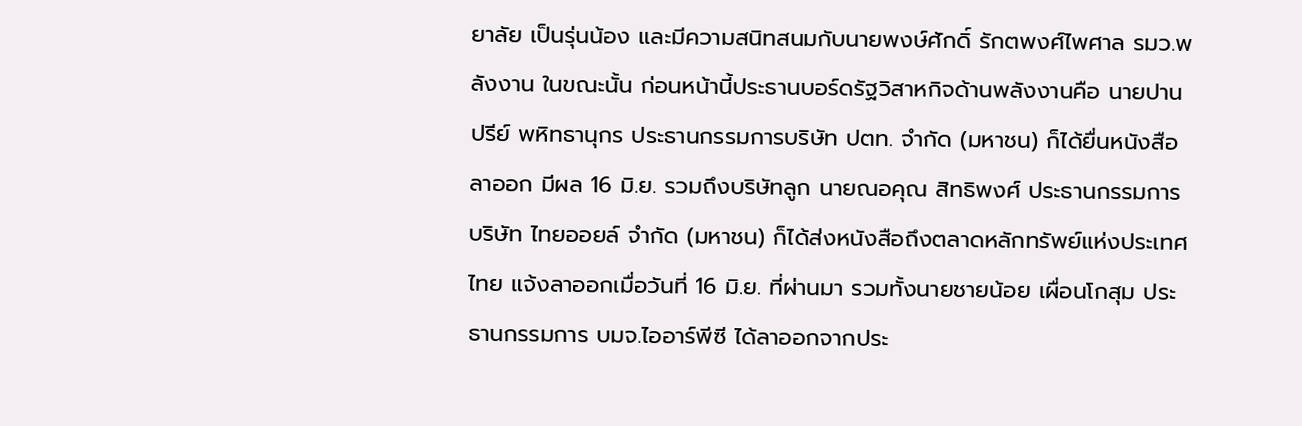ยาลัย เป็นรุ่นน้อง และมีความสนิทสนมกับนายพงษ์ศักดิ์ รักตพงศ์ไพศาล รมว.พลังงาน ในขณะนั้น ก่อนหน้านี้ประธานบอร์ดรัฐวิสาหกิจด้านพลังงานคือ นายปานปรีย์ พหิทธานุกร ประธานกรรมการบริษัท ปตท. จำกัด (มหาชน) ก็ได้ยื่นหนังสือลาออก มีผล 16 มิ.ย. รวมถึงบริษัทลูก นายณอคุณ สิทธิพงศ์ ประธานกรรมการ บริษัท ไทยออยล์ จำกัด (มหาชน) ก็ได้ส่งหนังสือถึงตลาดหลักทรัพย์แห่งประเทศไทย แจ้งลาออกเมื่อวันที่ 16 มิ.ย. ที่ผ่านมา รวมทั้งนายชายน้อย เผื่อนโกสุม ประธานกรรมการ บมจ.ไออาร์พีซี ได้ลาออกจากประ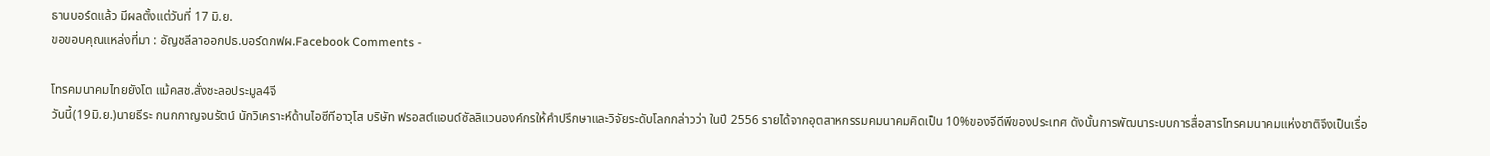ธานบอร์ดแล้ว มีผลตั้งแต่วันที่ 17 มิ.ย.
ขอขอบคุณแหล่งที่มา : อัญชลีลาออกปธ.บอร์ดกฟผ.Facebook Comments -

โทรคมนาคมไทยยังโต แม้คสช.สั่งชะลอประมูล4จี
วันนี้(19มิ.ย.)นายธีระ กนกกาญจนรัตน์ นักวิเคราะห์ด้านไอซีทีอาวุโส บริษัท ฟรอสต์แอนด์ซัลลิแวนองค์กรให้คำปรึกษาและวิจัยระดับโลกกล่าวว่า ในปี 2556 รายได้จากอุตสาหกรรมคมนาคมคิดเป็น 10%ของจีดีพีของประเทศ ดังนั้นการพัฒนาระบบการสื่อสารโทรคมนาคมแห่งชาติจึงเป็นเรื่อ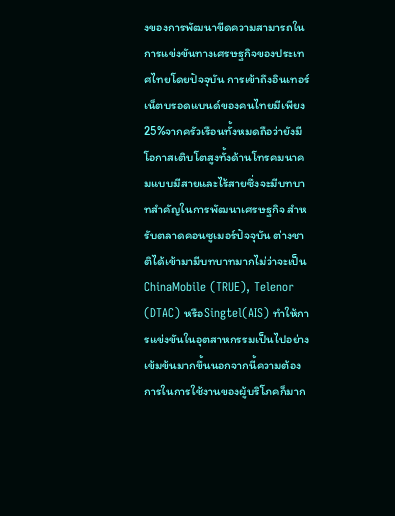งของการพัฒนาขีดความสามารถในการแข่งขันทางเศรษฐกิจของประเทศไทยโดยปัจจุบัน การเข้าถึงอินเทอร์เน็ตบรอดแบนด์ของคนไทยมีเพียง25%จากครัวเรือนทั้งหมดถือว่ายังมีโอกาสเติบโตสูงทั้งด้านโทรคมนาคมแบบมีสายและไร้สายซึ่งจะมีบทบาทสำคัญในการพัฒนาเศรษฐกิจ สำหรับตลาดคอนซูเมอร์ปัจจุบัน ต่างชาติได้เข้ามามีบทบาทมากไม่ว่าจะเป็น ChinaMobile (TRUE), Telenor (DTAC) หรือSingtel(AIS) ทำให้การแข่งขันในอุตสาหกรรมเป็นไปอย่างเข้มข้นมากขึ้นนอกจากนี้ความต้องการในการใช้งานของผู้บริโภคก็มาก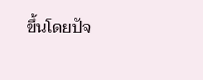ขึ้นโดยปัจ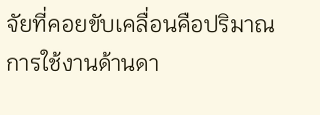จัยที่คอยขับเคลื่อนคือปริมาณการใช้งานด้านดา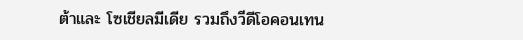ต้าและ โซเชียลมีเดีย รวมถึงวีดีโอคอนเทน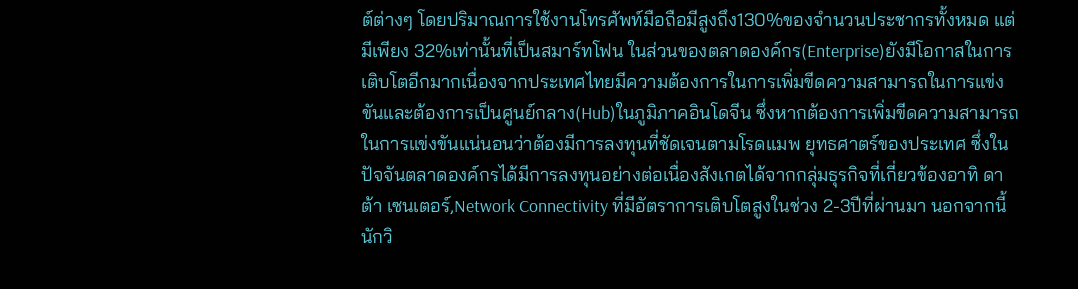ต์ต่างๆ โดยปริมาณการใช้งานโทรศัพท์มือถือมีสูงถึง130%ของจำนวนประชากรทั้งหมด แต่มีเพียง 32%เท่านั้นที่เป็นสมาร์ทโฟน ในส่วนของตลาดองค์กร(Enterprise)ยังมีโอกาสในการเติบโตอีกมากเนื่องจากประเทศไทยมีความต้องการในการเพิ่มขีดความสามารถในการแข่งขันและต้องการเป็นศูนย์กลาง(Hub)ในภูมิภาคอินโดจีน ซึ่งหากต้องการเพิ่มขีดความสามารถในการแข่งขันแน่นอนว่าต้องมีการลงทุนที่ชัดเจนตามโรดแมพ ยุทธศาตร์ของประเทศ ซึ่งในปัจจันตลาดองค์กรได้มีการลงทุนอย่างต่อเนื่องสังเกตได้จากกลุ่มธุรกิจที่เกี่ยวข้องอาทิ ดาต้า เซนเตอร์,Network Connectivity ที่มีอัตราการเติบโตสูงในช่วง 2-3ปีที่ผ่านมา นอกจากนี้นักวิ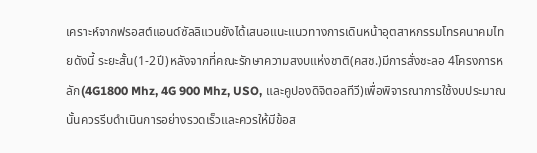เคราะห์จากฟรอสต์แอนด์ซัลลิแวนยังได้เสนอแนะแนวทางการเดินหน้าอุตสาหกรรมโทรคนาคมไทยดังนี้ ระยะสั้น(1-2ปี)หลังจากที่คณะรักษาความสงบแห่งชาติ(คสช.)มีการสั่งชะลอ 4โครงการหลัก(4G1800 Mhz, 4G 900 Mhz, USO, และคูปองดิจิตอลทีวี)เพื่อพิจารณาการใช้งบประมาณนั้นควรรีบดำเนินการอย่างรวดเร็วและควรให้มีข้อส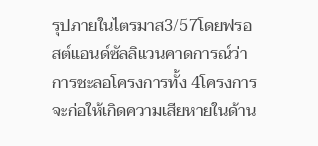รุปภายในไตรมาส3/57โดยฟรอสต์แอนด์ซัลลิแวนคาดการณ์ว่าการชะลอโครงการทั้ง 4โครงการจะก่อให้เกิดความเสียหายในด้าน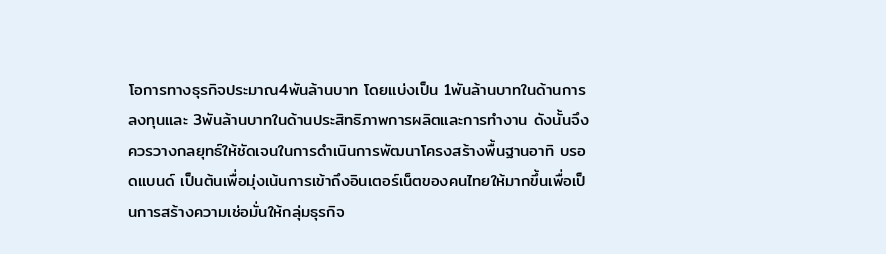โอการทางธุรกิจประมาณ4พันล้านบาท โดยแบ่งเป็น 1พันล้านบาทในด้านการลงทุนและ 3พันล้านบาทในด้านประสิทธิภาพการผลิตและการทำงาน ดังนั้นจึงควรวางกลยุทธ์ให้ชัดเจนในการดำเนินการพัฒนาโครงสร้างพื้นฐานอาทิ บรอดแบนด์ เป็นต้นเพื่อมุ่งเน้นการเข้าถึงอินเตอร์เน็ตของคนไทยให้มากขึ้นเพื่อเป็นการสร้างความเช่อมั่นให้กลุ่มธุรกิจ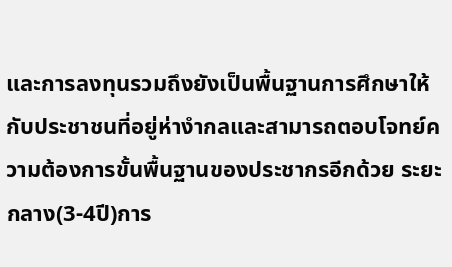และการลงทุนรวมถึงยังเป็นพื้นฐานการศึกษาให้กับประชาชนที่อยู่ห่างำกลและสามารถตอบโจทย์ความต้องการขั้นพื้นฐานของประชากรอีกด้วย ระยะกลาง(3-4ปี)การ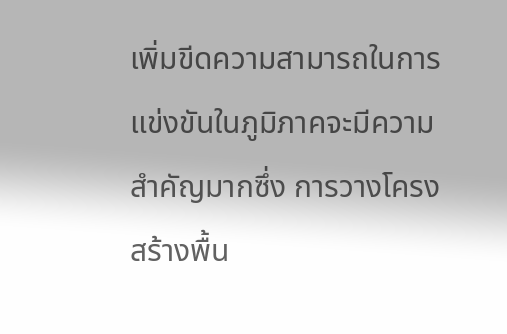เพิ่มขีดความสามารถในการแข่งขันในภูมิภาคจะมีความสำคัญมากซึ่ง การวางโครงสร้างพื้น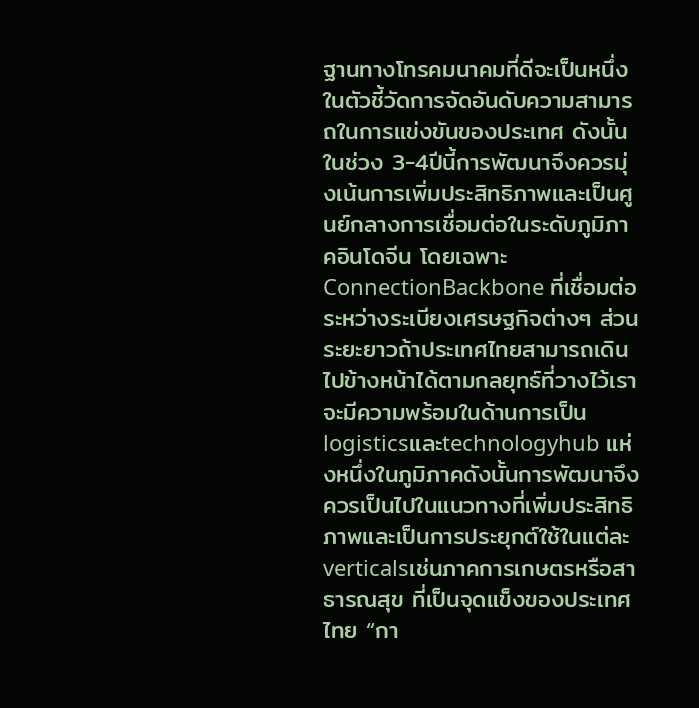ฐานทางโทรคมนาคมที่ดีจะเป็นหนึ่งในตัวชี้วัดการจัดอันดับความสามารถในการแข่งขันของประเทศ ดังนั้น ในช่วง 3-4ปีนี้การพัฒนาจึงควรมุ่งเน้นการเพิ่มประสิทธิภาพและเป็นศูนย์กลางการเชื่อมต่อในระดับภูมิภาคอินโดจีน โดยเฉพาะ ConnectionBackbone ที่เชื่อมต่อระหว่างระเบียงเศรษฐกิจต่างๆ ส่วนระยะยาวถ้าประเทศไทยสามารถเดินไปข้างหน้าได้ตามกลยุทธ์ที่วางไว้เราจะมีความพร้อมในด้านการเป็นlogisticsและtechnologyhub แห่งหนึ่งในภูมิภาคดังนั้นการพัฒนาจึงควรเป็นไปในแนวทางที่เพิ่มประสิทธิภาพและเป็นการประยุกต์ใช้ในแต่ละverticalsเช่นภาคการเกษตรหรือสาธารณสุข ที่เป็นจุดแข็งของประเทศไทย “กา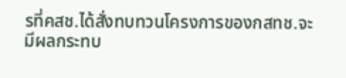รที่คสช.ได้สั่งทบทวนโครงการของกสทช.จะมีผลกระทบ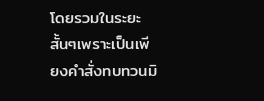โดยรวมในระยะสั้นๆเพราะเป็นเพียงคำสั่งทบทวนมิ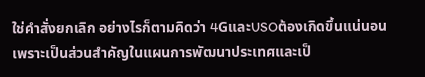ใช่คำสั่งยกเลิก อย่างไรก็ตามคิดว่า 4GและUSOต้องเกิดขึ้นแน่นอนเพราะเป็นส่วนสำคัญในแผนการพัฒนาประเทศและเป็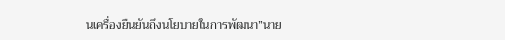นเครื่องยืนยันถึงนโยบายในการพัฒนา”นาย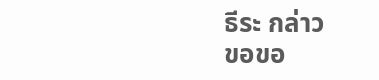ธีระ กล่าว
ขอขอ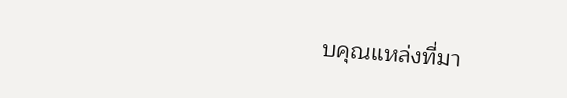บคุณแหล่งที่มา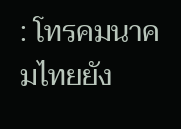: โทรคมนาคมไทยยัง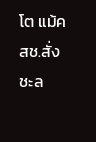โต แม้คสช.สั่งชะล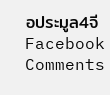อประมูล4จีFacebook Comments